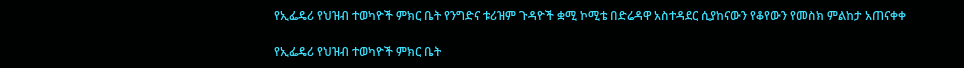የኢፌዴሪ የህዝብ ተወካዮች ምክር ቤት የንግድና ቱሪዝም ጉዳዮች ቋሚ ኮሚቴ በድሬዳዋ አስተዳደር ሲያከናውን የቆየውን የመስክ ምልከታ አጠናቀቀ

የኢፌዴሪ የህዝብ ተወካዮች ምክር ቤት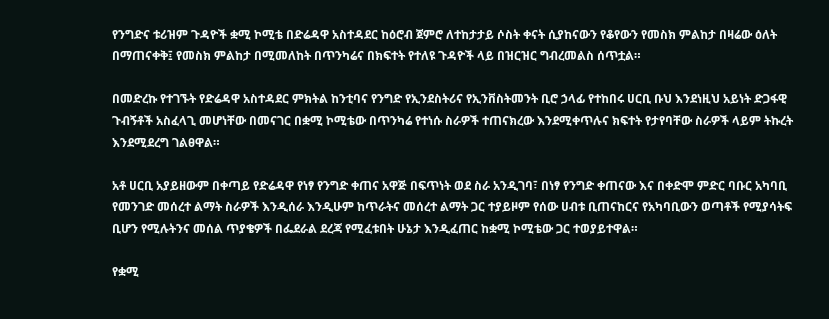የንግድና ቱሪዝም ጉዳዮች ቋሚ ኮሚቴ በድሬዳዋ አስተዳደር ከዕሮብ ጀምሮ ለተከታታይ ሶስት ቀናት ሲያከናውን የቆየውን የመስክ ምልከታ በዛሬው ዕለት በማጠናቀቅ፤ የመስክ ምልከታ በሚመለከት በጥንካሬና በክፍተት የተለዩ ጉዳዮች ላይ በዝርዝር ግብረመልስ ሰጥቷል።

በመድረኩ የተገኙት የድሬዳዋ አስተዳደር ምክትል ከንቲባና የንግድ የኢንደስትሪና የኢንቨስትመንት ቢሮ ኃላፊ የተከበሩ ሀርቢ ቡህ እንደነዚህ አይነት ድጋፋዊ ጉብኝቶች አስፈላጊ መሆነቸው በመናገር በቋሚ ኮሚቴው በጥንካሬ የተነሱ ስራዎች ተጠናክረው እንደሚቀጥሉና ክፍተት የታየባቸው ስራዎች ላይም ትኩረት እንደሚደረግ ገልፀዋል።

አቶ ሀርቢ አያይዘውም በቀጣይ የድሬዳዋ የነፃ የንግድ ቀጠና አዋጅ በፍጥነት ወደ ስራ አንዲገባ፣ በነፃ የንግድ ቀጠናው እና በቀድሞ ምድር ባቡር አካባቢ የመንገድ መሰረተ ልማት ስራዎች እንዲሰራ እንዲሁም ከጥራትና መሰረተ ልማት ጋር ተያይዞም የሰው ሀብቱ ቢጠናከርና የአካባቢውን ወጣቶች የሚያሳትፍ ቢሆን የሚሉትንና መሰል ጥያቄዎች በፌደራል ደረጃ የሚፈቱበት ሁኔታ እንዲፈጠር ከቋሚ ኮሚቴው ጋር ተወያይተዋል።

የቋሚ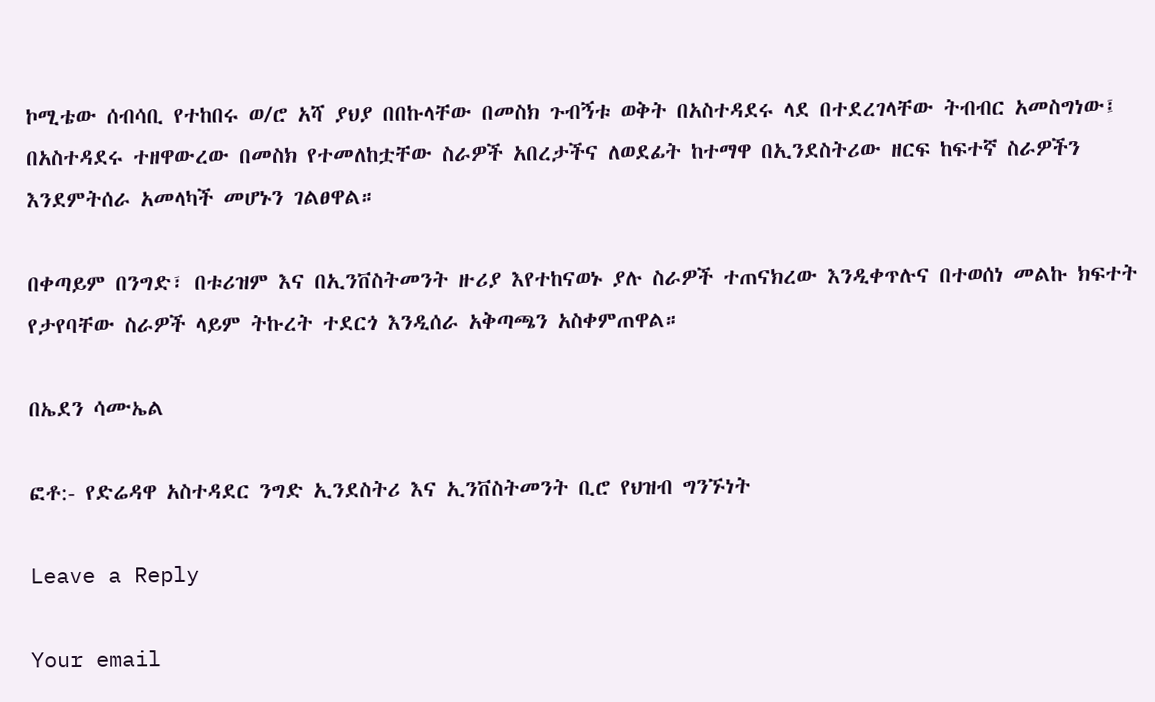ኮሚቴው ሰብሳቢ የተከበሩ ወ/ሮ አሻ ያህያ በበኩላቸው በመስክ ጉብኝቱ ወቅት በአስተዳደሩ ላደ በተደረገላቸው ትብብር አመስግነው፤ በአስተዳደሩ ተዘዋውረው በመስክ የተመለከቷቸው ስራዎች አበረታችና ለወደፊት ከተማዋ በኢንደስትሪው ዘርፍ ከፍተኛ ስራዎችን እንደምትሰራ አመላካች መሆኑን ገልፀዋል።

በቀጣይም በንግድ፣ በቱሪዝም እና በኢንቨስትመንት ዙሪያ እየተከናወኑ ያሉ ስራዎች ተጠናክረው እንዲቀጥሉና በተወሰነ መልኩ ክፍተት የታየባቸው ስራዎች ላይም ትኩረት ተደርጎ እንዲሰራ አቅጣጫን አስቀምጠዋል።

በኤደን ሳሙኤል

ፎቶ:- የድሬዳዋ አስተዳደር ንግድ ኢንደስትሪ እና ኢንቨስትመንት ቢሮ የህዝብ ግንኙነት

Leave a Reply

Your email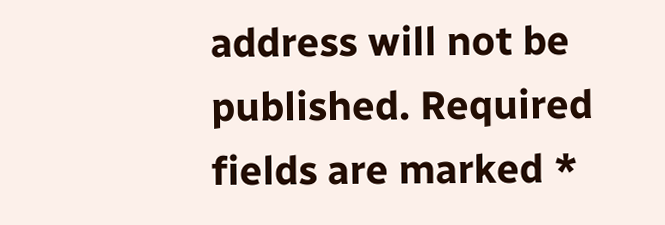address will not be published. Required fields are marked *